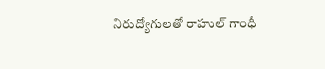నిరుద్యోగులతో రాహుల్‌ గాంధీ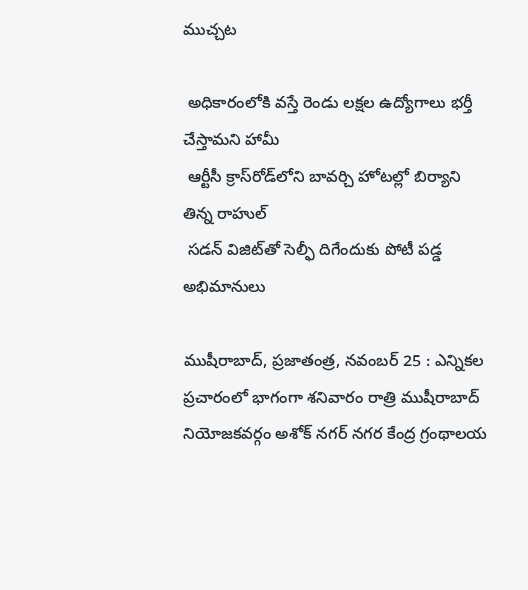ముచ్చట

 అధికారంలోకి వస్తే రెండు లక్షల ఉద్యోగాలు భర్తీ చేస్తామని హామీ
 ఆర్టీసీ క్రాస్‌రోడ్‌లోని బావర్చి హోటల్లో బిర్యాని తిన్న రాహుల్‌
 సడన్‌ విజిట్‌తో సెల్ఫీ దిగేందుకు పోటీ పడ్డ అభిమానులు

ముషీరాబాద్‌, ప్రజాతంత్ర, నవంబర్‌ 25 : ఎన్నికల ప్రచారంలో భాగంగా శనివారం రాత్రి ముషీరాబాద్‌ నియోజకవర్గం అశోక్‌ నగర్‌ నగర కేంద్ర గ్రంథాలయ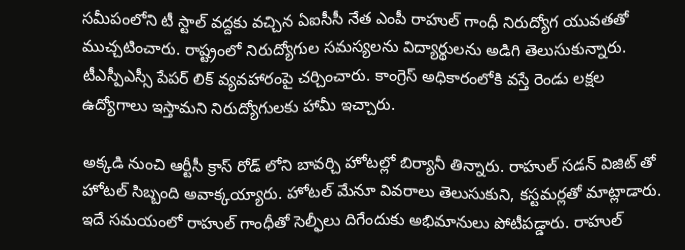సమీపంలోని టీ స్టాల్‌ వద్దకు వచ్చిన ఏఐసీసీ నేత ఎంపీ రాహుల్‌ గాంధీ నిరుద్యోగ యువతతో ముచ్చటించారు. రాష్ట్రంలో నిరుద్యోగుల సమస్యలను విద్యార్థులను అడిగి తెలుసుకున్నారు. టీఎస్పీఎస్సీ పేపర్‌ లిక్‌ వ్యవహారంపై చర్చించారు. కాంగ్రెస్‌ అధికారంలోకి వస్తే రెండు లక్షల ఉద్యోగాలు ఇస్తామని నిరుద్యోగులకు హామీ ఇచ్చారు.

అక్కడి నుంచి ఆర్టీసీ క్రాస్‌ రోడ్‌ లోని బావర్చి హోటల్లో బిర్యానీ తిన్నారు. రాహుల్‌ సడన్‌ విజిట్‌ తో హోటల్‌ సిబ్బంది అవాక్కయ్యారు. హోటల్‌ మేనూ వివరాలు తెలుసుకుని, కస్టమర్లతో మాట్లాడారు. ఇదే సమయంలో రాహుల్‌ గాంధీతో సెల్ఫీలు దిగేందుకు అభిమానులు పోటీపడ్డారు. రాహుల్‌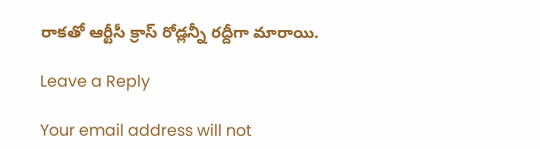రాకతో ఆర్టీసీ క్రాస్‌ రోడ్లన్నీ రద్దీగా మారాయి.

Leave a Reply

Your email address will not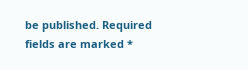be published. Required fields are marked *